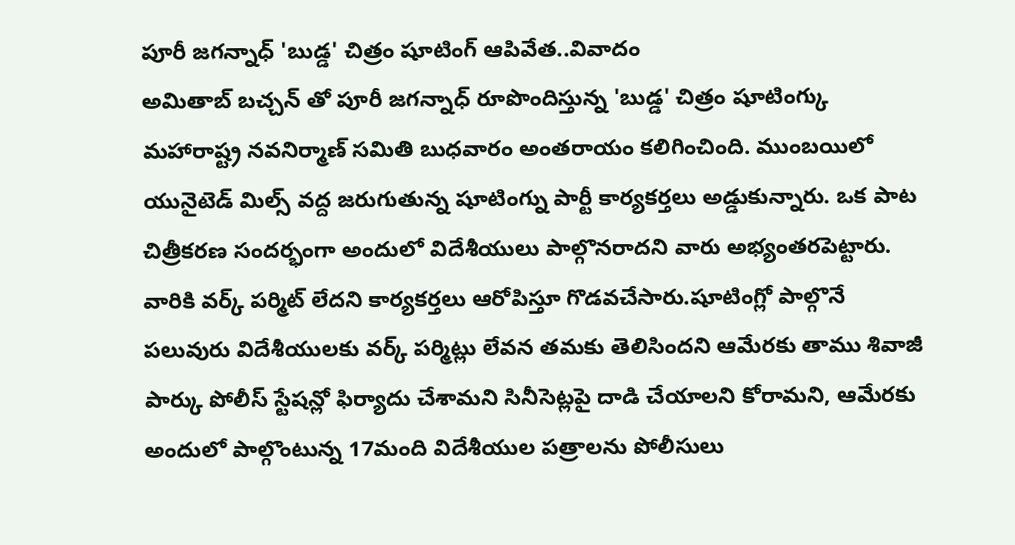పూరీ జగన్నాధ్ 'బుడ్డ' చిత్రం షూటింగ్ ఆపివేత..వివాదం
అమితాబ్ బచ్చన్ తో పూరీ జగన్నాధ్ రూపొందిస్తున్న 'బుడ్డ' చిత్రం షూటింగ్కు మహారాష్ట్ర నవనిర్మాణ్ సమితి బుధవారం అంతరాయం కలిగించింది. ముంబయిలో యునైటెడ్ మిల్స్ వద్ద జరుగుతున్న షూటింగ్ను పార్టీ కార్యకర్తలు అడ్డుకున్నారు. ఒక పాట చిత్రీకరణ సందర్భంగా అందులో విదేశీయులు పాల్గొనరాదని వారు అభ్యంతరపెట్టారు. వారికి వర్క్ పర్మిట్ లేదని కార్యకర్తలు ఆరోపిస్తూ గొడవచేసారు.షూటింగ్లో పాల్గొనే పలువురు విదేశీయులకు వర్క్ పర్మిట్లు లేవన తమకు తెలిసిందని ఆమేరకు తాము శివాజీ పార్కు పోలీస్ స్టేషన్లో ఫిర్యాదు చేశామని సినీసెట్లపై దాడి చేయాలని కోరామని, ఆమేరకు అందులో పాల్గొంటున్న 17మంది విదేశీయుల పత్రాలను పోలీసులు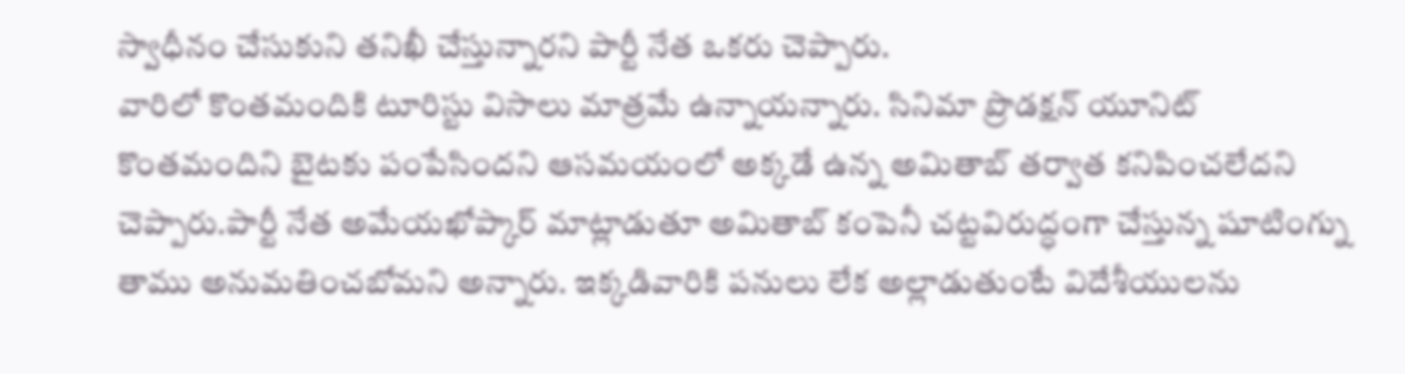స్వాధీనం చేసుకుని తనిఖీ చేస్తున్నారని పార్టీ నేత ఒకరు చెప్పారు.
వారిలో కొంతమందికి టూరిస్టు విసాలు మాత్రమే ఉన్నాయన్నారు. సినిమా ప్రొడక్షన్ యూనిట్ కొంతమందిని బైటకు పంపేసిందని ఆసమయంలో అక్కడే ఉన్న అమితాబ్ తర్వాత కనిపించలేదని చెప్పారు.పార్టీ నేత అమేయఖోప్కార్ మాట్లాడుతూ అమితాబ్ కంపెనీ చట్టవిరుద్ధంగా చేస్తున్న షూటింగ్ను తాము అనుమతించబోమని అన్నారు. ఇక్కడివారికి పనులు లేక అల్లాడుతుంటే విదేశీయులను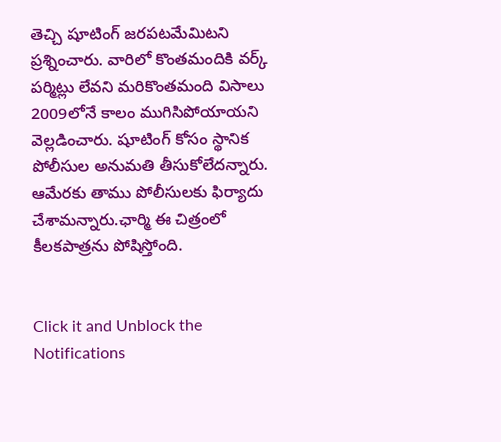తెచ్చి షూటింగ్ జరపటమేమిటని ప్రశ్నించారు. వారిలో కొంతమందికి వర్క్ పర్మిట్లు లేవని మరికొంతమంది విసాలు 2009లోనే కాలం ముగిసిపోయాయని వెల్లడించారు. షూటింగ్ కోసం స్థానిక పోలీసుల అనుమతి తీసుకోలేదన్నారు. ఆమేరకు తాము పోలీసులకు ఫిర్యాదు చేశామన్నారు.ఛార్మి ఈ చిత్రంలో కీలకపాత్రను పోషిస్తోంది.


Click it and Unblock the Notifications